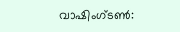വാഷിംഗ്ടൺ: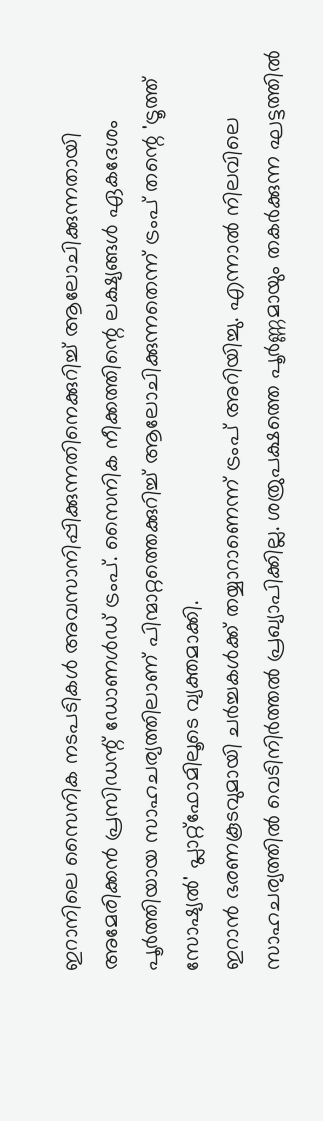ഇറാനിലെ സൈനിക നടപടികൾ അവസാനിപ്പിക്കുന്നതിനെക്കുറിച്ച് ആലോചിക്കുന്നതായി അമേരിക്കൻ പ്രസിഡന്റ് ഡോണൾഡ് ട്രംപ്. സൈനിക നീക്കത്തിന്റെ ലക്ഷ്യങ്ങൾ ഏകദേശം പൂർത്തിയായ സാഹചര്യത്തിലാണ് പിന്മാറ്റത്തെക്കുറിച്ച് ആലോചിക്കുന്നതെന്ന് ട്രംപ് തന്റെ 'ട്രൂത്ത് സോഷ്യൽ' പ്ലാറ്റ്ഫോമിലൂടെ വ്യക്തമാക്കി.
ഇറാൻ ഭരണകൂടവുമായി ചർച്ചകൾക്ക് തയ്യാറാണെന്ന് ട്രംപ് അറിയിച്ചു. എന്നാൽ നിലവിലെ സാഹചര്യത്തിൽ വെടിനിർത്തൽ പ്രഖ്യാപിക്കില്ല. ശത്രുപക്ഷത്തെ പൂർണ്ണമായും തകർക്കുന്ന ഘട്ടത്തിൽ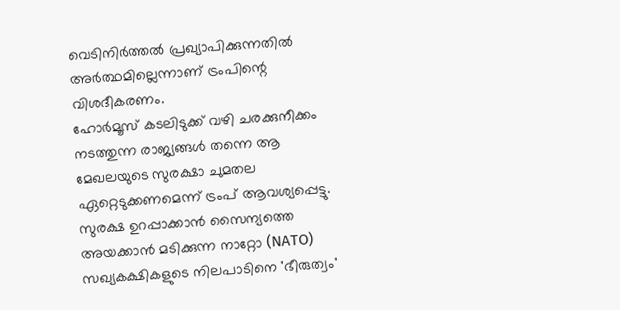വെടിനിർത്തൽ പ്രഖ്യാപിക്കുന്നതിൽ അർത്ഥമില്ലെന്നാണ് ട്രംപിന്റെ വിശദീകരണം.
ഹോർമൂസ് കടലിടുക്ക് വഴി ചരക്കുനീക്കം നടത്തുന്ന രാജ്യങ്ങൾ തന്നെ ആ മേഖലയുടെ സുരക്ഷാ ചുമതല ഏറ്റെടുക്കണമെന്ന് ട്രംപ് ആവശ്യപ്പെട്ടു. സുരക്ഷ ഉറപ്പാക്കാൻ സൈന്യത്തെ അയക്കാൻ മടിക്കുന്ന നാറ്റോ (NATO) സഖ്യകക്ഷികളുടെ നിലപാടിനെ 'ഭീരുത്വം'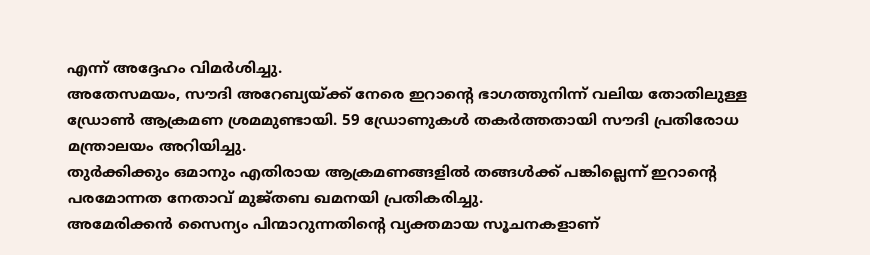എന്ന് അദ്ദേഹം വിമർശിച്ചു.
അതേസമയം, സൗദി അറേബ്യയ്ക്ക് നേരെ ഇറാന്റെ ഭാഗത്തുനിന്ന് വലിയ തോതിലുള്ള ഡ്രോൺ ആക്രമണ ശ്രമമുണ്ടായി. 59 ഡ്രോണുകൾ തകർത്തതായി സൗദി പ്രതിരോധ മന്ത്രാലയം അറിയിച്ചു.
തുർക്കിക്കും ഒമാനും എതിരായ ആക്രമണങ്ങളിൽ തങ്ങൾക്ക് പങ്കില്ലെന്ന് ഇറാന്റെ പരമോന്നത നേതാവ് മുജ്തബ ഖമനയി പ്രതികരിച്ചു.
അമേരിക്കൻ സൈന്യം പിന്മാറുന്നതിന്റെ വ്യക്തമായ സൂചനകളാണ്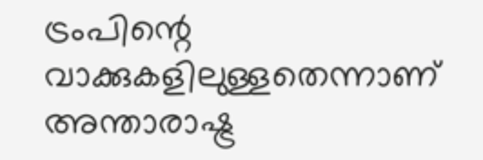ട്രംപിന്റെ വാക്കുകളിലുള്ളതെന്നാണ് അന്താരാഷ്ട്ര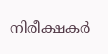നിരീക്ഷകർ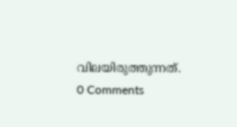വിലയിരുത്തുന്നത്.
0 Comments